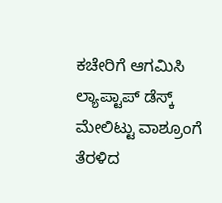ಕಚೇರಿಗೆ ಆಗಮಿಸಿ ಲ್ಯಾಪ್ಟಾಪ್ ಡೆಸ್ಕ್ ಮೇಲಿಟ್ಟು ವಾಶ್ರೂಂಗೆ ತೆರಳಿದ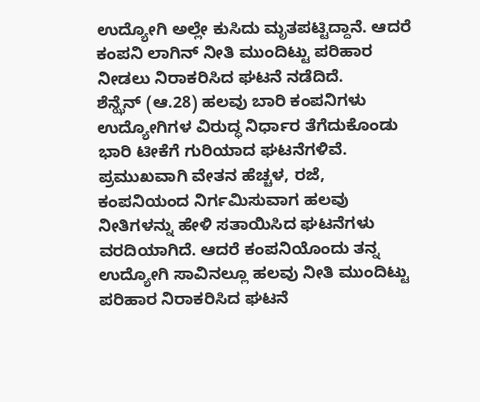ಉದ್ಯೋಗಿ ಅಲ್ಲೇ ಕುಸಿದು ಮೃತಪಟ್ಟಿದ್ದಾನೆ. ಆದರೆ ಕಂಪನಿ ಲಾಗಿನ್ ನೀತಿ ಮುಂದಿಟ್ಟು ಪರಿಹಾರ ನೀಡಲು ನಿರಾಕರಿಸಿದ ಘಟನೆ ನಡೆದಿದೆ.
ಶೆನ್ಝೆನ್ (ಆ.28) ಹಲವು ಬಾರಿ ಕಂಪನಿಗಳು ಉದ್ಯೋಗಿಗಳ ವಿರುದ್ಧ ನಿರ್ಧಾರ ತೆಗೆದುಕೊಂಡು ಭಾರಿ ಟೀಕೆಗೆ ಗುರಿಯಾದ ಘಟನೆಗಳಿವೆ. ಪ್ರಮುಖವಾಗಿ ವೇತನ ಹೆಚ್ಚಳ, ರಜೆ, ಕಂಪನಿಯಂದ ನಿರ್ಗಮಿಸುವಾಗ ಹಲವು ನೀತಿಗಳನ್ನು ಹೇಳಿ ಸತಾಯಿಸಿದ ಘಟನೆಗಳು ವರದಿಯಾಗಿದೆ. ಆದರೆ ಕಂಪನಿಯೊಂದು ತನ್ನ ಉದ್ಯೋಗಿ ಸಾವಿನಲ್ಲೂ ಹಲವು ನೀತಿ ಮುಂದಿಟ್ಟು ಪರಿಹಾರ ನಿರಾಕರಿಸಿದ ಘಟನೆ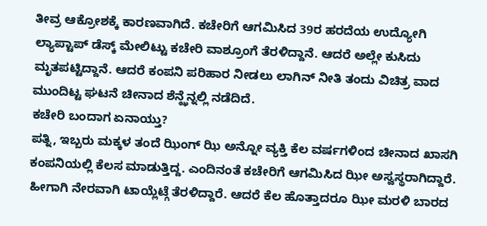ತೀವ್ರ ಆಕ್ರೋಶಕ್ಕೆ ಕಾರಣವಾಗಿದೆ. ಕಚೇರಿಗೆ ಆಗಮಿಸಿದ 39ರ ಹರದೆಯ ಉದ್ಯೋಗಿ ಲ್ಯಾಪ್ಟಾಪ್ ಡೆಸ್ಕ್ ಮೇಲಿಟ್ಟು ಕಚೇರಿ ವಾಶ್ರೂಂಗೆ ತೆರಳಿದ್ದಾನೆ. ಆದರೆ ಅಲ್ಲೇ ಕುಸಿದು ಮೃತಪಟ್ಟಿದ್ದಾನೆ. ಆದರೆ ಕಂಪನಿ ಪರಿಹಾರ ನೀಡಲು ಲಾಗಿನ್ ನೀತಿ ತಂದು ವಿಚಿತ್ರ ವಾದ ಮುಂದಿಟ್ಟ ಘಟನೆ ಚೀನಾದ ಶೆನ್ಝೆನ್ನಲ್ಲಿ ನಡೆದಿದೆ.
ಕಚೇರಿ ಬಂದಾಗ ಏನಾಯ್ತು?
ಪತ್ನಿ, ಇಬ್ಬರು ಮಕ್ಕಳ ತಂದೆ ಝಿಂಗ್ ಝಿ ಅನ್ನೋ ವ್ಯಕ್ತಿ ಕೆಲ ವರ್ಷಗಳಿಂದ ಚೀನಾದ ಖಾಸಗಿ ಕಂಪನಿಯಲ್ಲಿ ಕೆಲಸ ಮಾಡುತ್ತಿದ್ದ. ಎಂದಿನಂತೆ ಕಚೇರಿಗೆ ಆಗಮಿಸಿದ ಝೀ ಅಸ್ವಸ್ಥರಾಗಿದ್ದಾರೆ. ಹೀಗಾಗಿ ನೇರವಾಗಿ ಟಾಯ್ಲೆಟ್ಗೆ ತೆರಳಿದ್ದಾರೆ. ಆದರೆ ಕೆಲ ಹೊತ್ತಾದರೂ ಝೀ ಮರಳಿ ಬಾರದ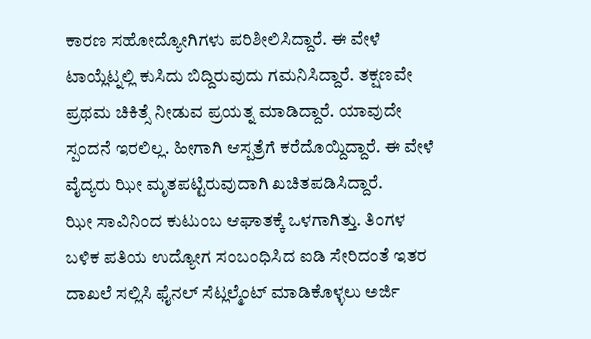ಕಾರಣ ಸಹೋದ್ಯೋಗಿಗಳು ಪರಿಶೀಲಿಸಿದ್ದಾರೆ. ಈ ವೇಳೆ ಟಾಯ್ಲೆಟ್ನಲ್ಲಿ ಕುಸಿದು ಬಿದ್ದಿರುವುದು ಗಮನಿಸಿದ್ದಾರೆ. ತಕ್ಷಣವೇ ಪ್ರಥಮ ಚಿಕಿತ್ಸೆ ನೀಡುವ ಪ್ರಯತ್ನ ಮಾಡಿದ್ದಾರೆ. ಯಾವುದೇ ಸ್ಪಂದನೆ ಇರಲಿಲ್ಲ. ಹೀಗಾಗಿ ಆಸ್ಪತ್ರೆಗೆ ಕರೆದೊಯ್ದಿದ್ದಾರೆ. ಈ ವೇಳೆ ವೈದ್ಯರು ಝೀ ಮೃತಪಟ್ಟಿರುವುದಾಗಿ ಖಚಿತಪಡಿಸಿದ್ದಾರೆ.
ಝೀ ಸಾವಿನಿಂದ ಕುಟುಂಬ ಆಘಾತಕ್ಕೆ ಒಳಗಾಗಿತ್ತು. ತಿಂಗಳ ಬಳಿಕ ಪತಿಯ ಉದ್ಯೋಗ ಸಂಬಂಧಿಸಿದ ಐಡಿ ಸೇರಿದಂತೆ ಇತರ ದಾಖಲೆ ಸಲ್ಲಿಸಿ ಫೈನಲ್ ಸೆಟ್ಲಲ್ಮೆಂಟ್ ಮಾಡಿಕೊಳ್ಳಲು ಅರ್ಜಿ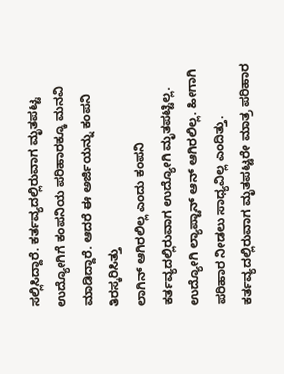ಸಲ್ಲಿಸಿದ್ದಾರೆ. ಕರ್ತವ್ಯದಲ್ಲಿರುವಾಗ ಮೃತಪಟ್ಟ ಉದ್ಯೋಗಿಗೆ ಕಂಪನಿಯ ಪರಿಹಾರಕ್ಕೂ ಮನವಿ ಮಾಡಿದ್ದಾರೆ. ಆದರೆ ಈ ಅರ್ಜಿಯನ್ನು ಕಂಪನಿ ತಿರಸ್ಕರಿಸಿತ್ತು
ಲಾಗಿನ್ ಆಗಿರಲಿಲ್ಲ ಎಂದು ಕಂಪನಿ
ಕರ್ತವ್ಯದಲ್ಲಿರುವಾಗ ಉದ್ಯೋಗಿ ಮೃತಪಟ್ಟಿಲ್ಲ. ಉದ್ಯೋಗಿ ಲ್ಯಾಪ್ಟಾನ್ ಆನ್ ಆಗಿರಲಿಲ್ಲ. ಹೀಗಾಗಿ ಪರಿಹಾರ ನೀಡಲು ಸಾಧ್ಯವಿಲ್ಲ ಎಂದಿತ್ತು. ಕರ್ತವ್ಯದಲ್ಲಿರುವಾಗ ಮೃತಪಟ್ಟರೇ ಮಾತ್ರ ಪರಿಹಾರ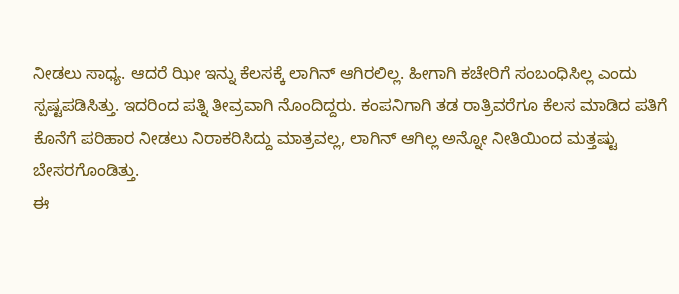ನೀಡಲು ಸಾಧ್ಯ. ಆದರೆ ಝೀ ಇನ್ನು ಕೆಲಸಕ್ಕೆ ಲಾಗಿನ್ ಆಗಿರಲಿಲ್ಲ. ಹೀಗಾಗಿ ಕಚೇರಿಗೆ ಸಂಬಂಧಿಸಿಲ್ಲ ಎಂದು ಸ್ಪಷ್ಟಪಡಿಸಿತ್ತು. ಇದರಿಂದ ಪತ್ನಿ ತೀವ್ರವಾಗಿ ನೊಂದಿದ್ದರು. ಕಂಪನಿಗಾಗಿ ತಡ ರಾತ್ರಿವರೆಗೂ ಕೆಲಸ ಮಾಡಿದ ಪತಿಗೆ ಕೊನೆಗೆ ಪರಿಹಾರ ನೀಡಲು ನಿರಾಕರಿಸಿದ್ದು ಮಾತ್ರವಲ್ಲ, ಲಾಗಿನ್ ಆಗಿಲ್ಲ ಅನ್ನೋ ನೀತಿಯಿಂದ ಮತ್ತಷ್ಟು ಬೇಸರಗೊಂಡಿತ್ತು.
ಈ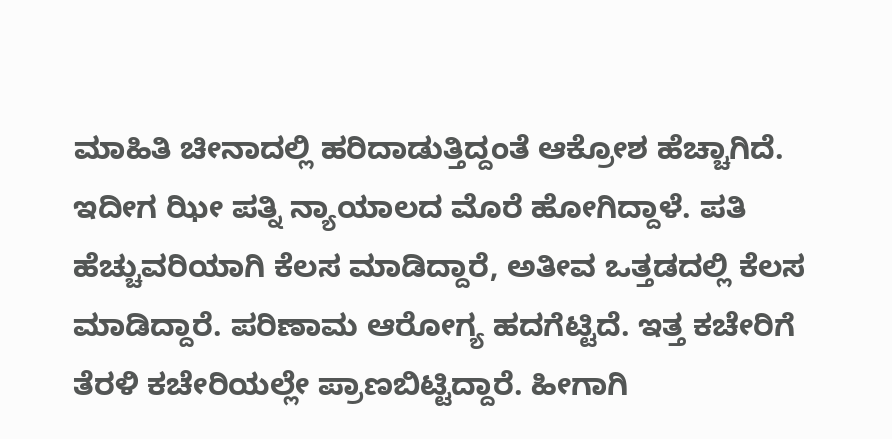ಮಾಹಿತಿ ಚೀನಾದಲ್ಲಿ ಹರಿದಾಡುತ್ತಿದ್ದಂತೆ ಆಕ್ರೋಶ ಹೆಚ್ಚಾಗಿದೆ. ಇದೀಗ ಝೀ ಪತ್ನಿ ನ್ಯಾಯಾಲದ ಮೊರೆ ಹೋಗಿದ್ದಾಳೆ. ಪತಿ ಹೆಚ್ಚುವರಿಯಾಗಿ ಕೆಲಸ ಮಾಡಿದ್ದಾರೆ, ಅತೀವ ಒತ್ತಡದಲ್ಲಿ ಕೆಲಸ ಮಾಡಿದ್ದಾರೆ. ಪರಿಣಾಮ ಆರೋಗ್ಯ ಹದಗೆಟ್ಟಿದೆ. ಇತ್ತ ಕಚೇರಿಗೆ ತೆರಳಿ ಕಚೇರಿಯಲ್ಲೇ ಪ್ರಾಣಬಿಟ್ಟಿದ್ದಾರೆ. ಹೀಗಾಗಿ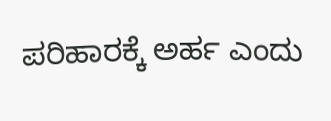ಪರಿಹಾರಕ್ಕೆ ಅರ್ಹ ಎಂದು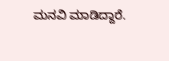ಮನವಿ ಮಾಡಿದ್ದಾರೆ.